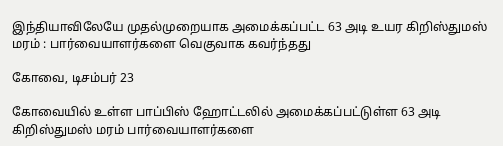இந்தியாவிலேயே முதல்முறையாக அமைக்கப்பட்ட 63 அடி உயர கிறிஸ்துமஸ் மரம் : பார்வையாளர்களை வெகுவாக கவர்ந்தது

கோவை, டிசம்பர் 23

கோவையில் உள்ள பாப்பிஸ் ஹோட்டலில் அமைக்கப்பட்டுள்ள 63 அடி கிறிஸ்துமஸ் மரம் பார்வையாளர்களை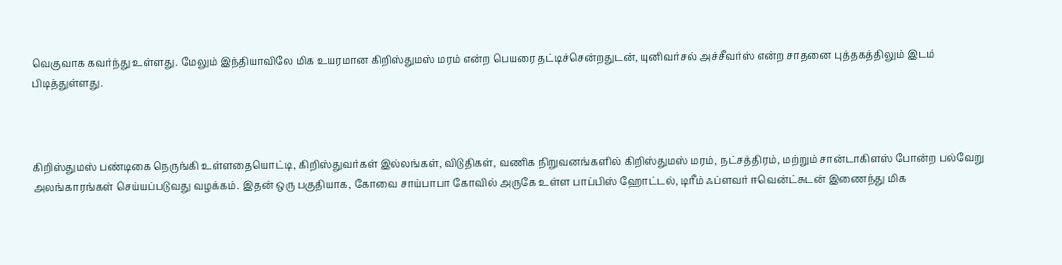வெகுவாக கவர்ந்து உள்ளது. மேலும் இந்தியாவிலே மிக உயரமான கிறிஸ்துமஸ் மரம் என்ற பெயரை தட்டிச்சென்றதுடன், யுனிவர்சல் அச்சீவர்ஸ் என்ற சாதனை புத்தகத்திலும் இடம் பிடித்துள்ளது.



கிறிஸ்துமஸ் பண்டிகை நெருங்கி உள்ளதையொட்டி, கிறிஸ்துவர்கள் இல்லங்கள், விடுதிகள், வணிக நிறுவனங்களில் கிறிஸ்துமஸ் மரம், நட்சத்திரம், மற்றும் சான்டாகிளஸ் போன்ற பல்வேறு அலங்காரங்கள் செய்யப்படுவது வழக்கம். இதன் ஒரு பகுதியாக, கோவை சாய்பாபா கோவில் அருகே உள்ள பாப்பிஸ் ஹோட்டல், டிரீம் ஃப்ளவர் ஈவென்ட்சுடன் இணைந்து மிக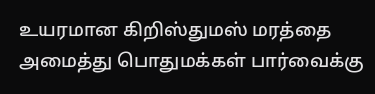உயரமான கிறிஸ்துமஸ் மரத்தை அமைத்து பொதுமக்கள் பார்வைக்கு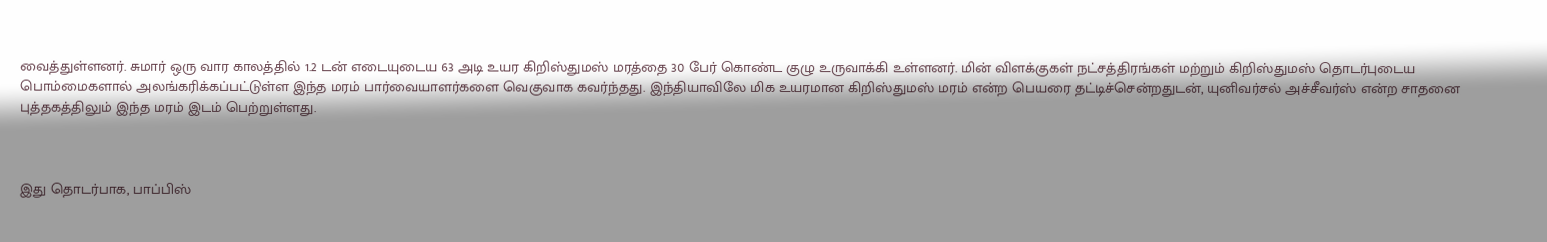வைத்துள்ளனர். சுமார் ஒரு வார காலத்தில் 1.2 டன் எடையுடைய 63 அடி உயர கிறிஸ்துமஸ் மரத்தை 30 பேர் கொண்ட குழு உருவாக்கி உள்ளனர். மின் விளக்குகள் நட்சத்திரங்கள் மற்றும் கிறிஸ்துமஸ் தொடர்புடைய பொம்மைகளால் அலங்கரிக்கப்பட்டுள்ள இந்த மரம் பார்வையாளர்களை வெகுவாக கவர்ந்தது. இந்தியாவிலே மிக உயரமான கிறிஸ்துமஸ் மரம் என்ற பெயரை தட்டிச்சென்றதுடன், யுனிவர்சல் அச்சீவர்ஸ் என்ற சாதனை புத்தகத்திலும் இந்த மரம் இடம் பெற்றுள்ளது.



இது தொடர்பாக, பாப்பிஸ்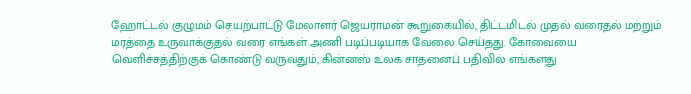ஹோட்டல் குழுமம் செயற்பாட்டு மேலாளர் ஜெயராமன் கூறுகையில், திட்டமிடல் முதல் வரைதல் மற்றும் மரத்தை உருவாக்குதல் வரை எங்கள் அணி படிப்படியாக வேலை செய்தது. கோவையை வெளிச்சத்திற்குக் கொண்டு வருவதும், கின்னஸ் உலக சாதனைப் பதிவில் எங்களது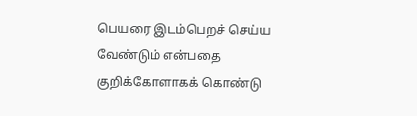பெயரை இடம்பெறச் செய்ய வேண்டும் என்பதை குறிக்கோளாகக் கொண்டு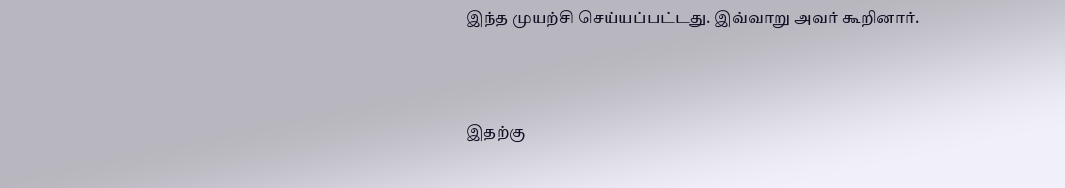இந்த முயற்சி செய்யப்பட்டது. இவ்வாறு அவர் கூறினார்.



இதற்கு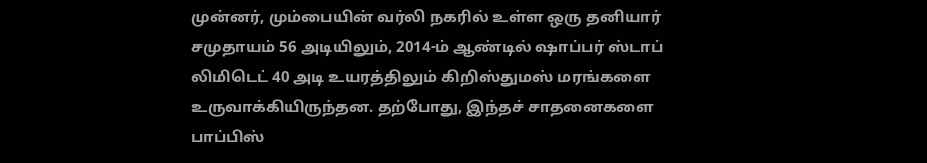முன்னர், மும்பையின் வர்லி நகரில் உள்ள ஒரு தனியார் சமுதாயம் 56 அடியிலும், 2014-ம் ஆண்டில் ஷாப்பர் ஸ்டாப் லிமிடெட் 40 அடி உயரத்திலும் கிறிஸ்துமஸ் மரங்களை உருவாக்கியிருந்தன. தற்போது, இந்தச் சாதனைகளை பாப்பிஸ்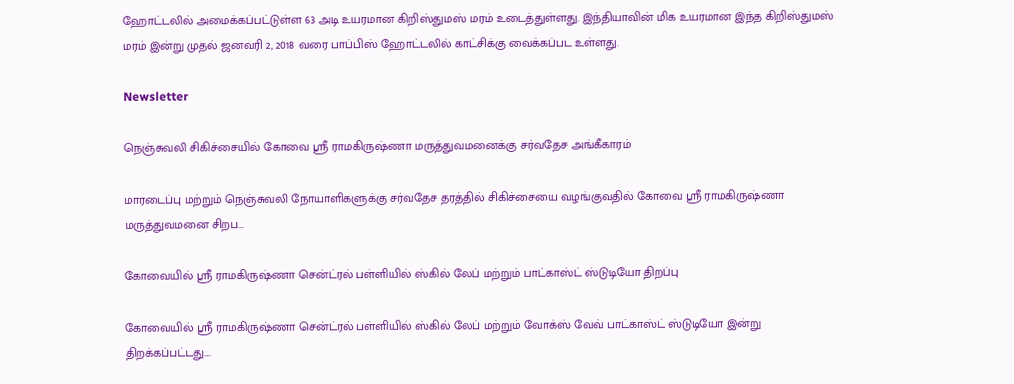ஹோட்டலில் அமைக்கப்பட்டுள்ள 63 அடி உயரமான கிறிஸ்துமஸ் மரம் உடைத்துள்ளது. இந்தியாவின் மிக உயரமான இந்த கிறிஸ்துமஸ் மரம் இன்று முதல் ஜனவரி 2, 2018 வரை பாப்பிஸ் ஹோட்டலில் காட்சிக்கு வைக்கப்பட உள்ளது.

Newsletter

நெஞ்சுவலி சிகிச்சையில் கோவை ஸ்ரீ ராமகிருஷ்ணா மருத்துவமனைக்கு சர்வதேச அங்கீகாரம்

மாரடைப்பு மற்றும் நெஞ்சுவலி நோயாளிகளுக்கு சர்வதேச தரத்தில் சிகிச்சையை வழங்குவதில் கோவை ஸ்ரீ ராமகிருஷ்ணா மருத்துவமனை சிறப...

கோவையில் ஸ்ரீ ராமகிருஷ்ணா சென்ட்ரல் பள்ளியில் ஸ்கில் லேப் மற்றும் பாட்காஸ்ட் ஸ்டுடியோ திறப்பு

கோவையில் ஸ்ரீ ராமகிருஷ்ணா சென்ட்ரல் பள்ளியில் ஸ்கில் லேப் மற்றும் வோக்ஸ் வேவ் பாட்காஸ்ட் ஸ்டுடியோ இன்று திறக்கப்பட்டது....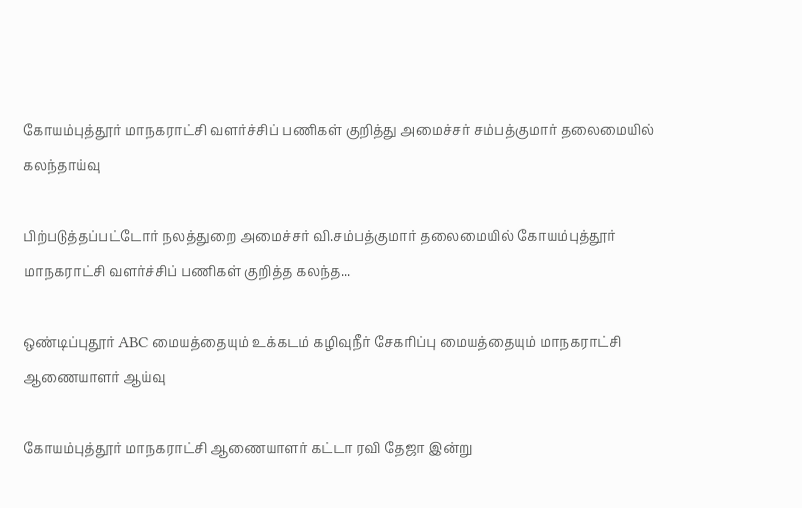கோயம்புத்தூர் மாநகராட்சி வளர்ச்சிப் பணிகள் குறித்து அமைச்சர் சம்பத்குமார் தலைமையில் கலந்தாய்வு

பிற்படுத்தப்பட்டோர் நலத்துறை அமைச்சர் வி.சம்பத்குமார் தலைமையில் கோயம்புத்தூர் மாநகராட்சி வளர்ச்சிப் பணிகள் குறித்த கலந்த...

ஒண்டிப்புதூர் ABC மையத்தையும் உக்கடம் கழிவுநீர் சேகரிப்பு மையத்தையும் மாநகராட்சி ஆணையாளர் ஆய்வு

கோயம்புத்தூர் மாநகராட்சி ஆணையாளர் கட்டா ரவி தேஜா இன்று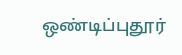ஒண்டிப்புதூர்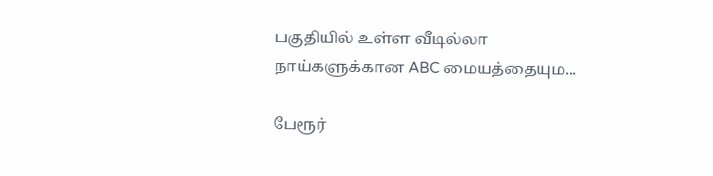பகுதியில் உள்ள வீடில்லா நாய்களுக்கான ABC மையத்தையும...

பேரூர்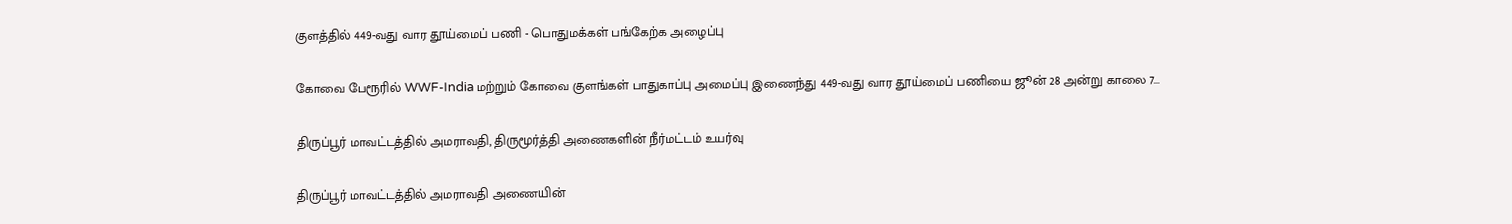குளத்தில் 449-வது வார தூய்மைப் பணி - பொதுமக்கள் பங்கேற்க அழைப்பு

கோவை பேரூரில் WWF-India மற்றும் கோவை குளங்கள் பாதுகாப்பு அமைப்பு இணைந்து 449-வது வார தூய்மைப் பணியை ஜூன் 28 அன்று காலை 7...

திருப்பூர் மாவட்டத்தில் அமராவதி, திருமூர்த்தி அணைகளின் நீர்மட்டம் உயர்வு

திருப்பூர் மாவட்டத்தில் அமராவதி அணையின்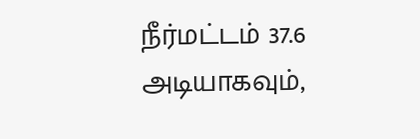நீர்மட்டம் 37.6 அடியாகவும்,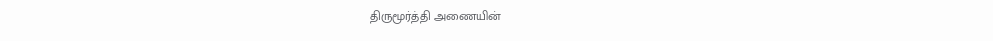திருமூர்த்தி அணையின்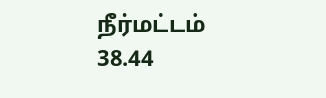நீர்மட்டம் 38.44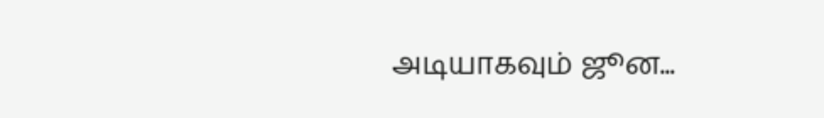அடியாகவும் ஜூன...